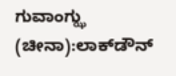ಗುವಾಂಗ್ಝು (ಚೀನಾ):ಲಾಕ್‌ಡೌನ್‌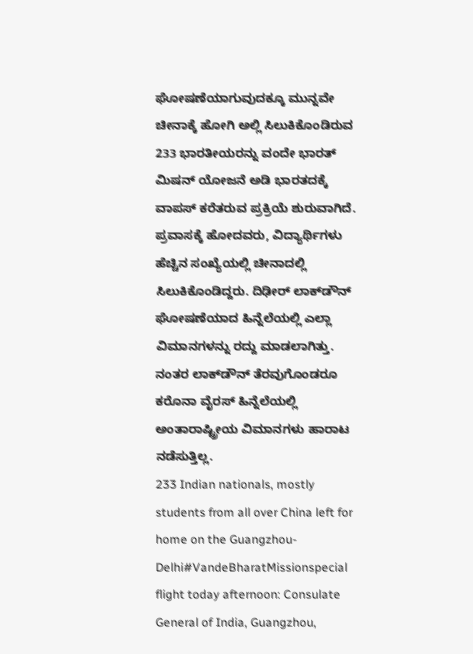ಘೋಷಣೆಯಾಗುವುದಕ್ಕೂ ಮುನ್ನವೇ ಚೀನಾಕ್ಕೆ ಹೋಗಿ ಅಲ್ಲಿ ಸಿಲುಕಿಕೊಂಡಿರುವ 233 ಭಾರತೀಯರನ್ನು ವಂದೇ ಭಾರತ್‌ ಮಿಷನ್‌ ಯೋಜನೆ ಅಡಿ ಭಾರತದಕ್ಕೆ ವಾಪಸ್‌ ಕರೆತರುವ ಪ್ರಕ್ರಿಯೆ ಶುರುವಾಗಿದೆ.
ಪ್ರವಾಸಕ್ಕೆ ಹೋದವರು, ವಿದ್ಯಾರ್ಥಿಗಳು ಹೆಚ್ಚಿನ ಸಂಖ್ಯೆಯಲ್ಲಿ ಚೀನಾದಲ್ಲಿ ಸಿಲುಕಿಕೊಂಡಿದ್ದರು. ದಿಢೀರ್‌ ಲಾಕ್‌ಡೌನ್‌ ಘೋಷಣೆಯಾದ ಹಿನ್ನೆಲೆಯಲ್ಲಿ ಎಲ್ಲಾ ವಿಮಾನಗಳನ್ನು ರದ್ದು ಮಾಡಲಾಗಿತ್ತು. ನಂತರ ಲಾಕ್‌ಡೌನ್‌ ತೆರವುಗೊಂಡರೂ ಕರೊನಾ ವೈರಸ್‌ ಹಿನ್ನೆಲೆಯಲ್ಲಿ ಅಂತಾರಾಷ್ಟ್ರೀಯ ವಿಮಾನಗಳು ಹಾರಾಟ ನಡೆಸುತ್ತಿಲ್ಲ.
233 Indian nationals, mostly students from all over China left for home on the Guangzhou-Delhi#VandeBharatMissionspecial flight today afternoon: Consulate General of India, Guangzhou,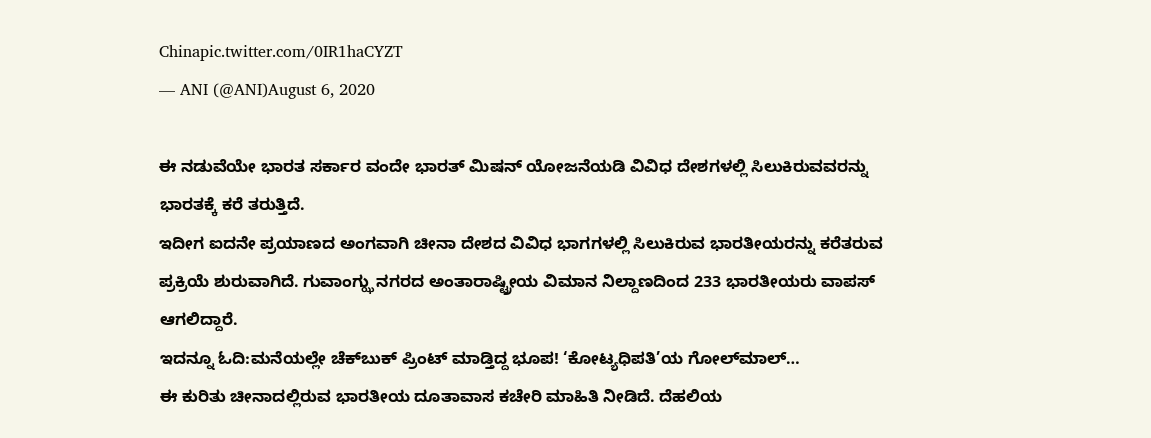Chinapic.twitter.com/0IR1haCYZT
— ANI (@ANI)August 6, 2020

ಈ ನಡುವೆಯೇ ಭಾರತ ಸರ್ಕಾರ ವಂದೇ ಭಾರತ್‌ ಮಿಷನ್‌ ಯೋಜನೆಯಡಿ ವಿವಿಧ ದೇಶಗಳಲ್ಲಿ ಸಿಲುಕಿರುವವರನ್ನು ಭಾರತಕ್ಕೆ ಕರೆ ತರುತ್ತಿದೆ.
ಇದೀಗ ಐದನೇ ಪ್ರಯಾಣದ ಅಂಗವಾಗಿ ಚೀನಾ ದೇಶದ ವಿವಿಧ ಭಾಗಗಳಲ್ಲಿ ಸಿಲುಕಿರುವ ಭಾರತೀಯರನ್ನು ಕರೆತರುವ ಪ್ರಕ್ರಿಯೆ ಶುರುವಾಗಿದೆ. ಗುವಾಂಗ್ಝು ನಗರದ ಅಂತಾರಾಷ್ಟ್ರೀಯ ವಿಮಾನ ನಿಲ್ದಾಣದಿಂದ 233 ಭಾರತೀಯರು ವಾಪಸ್‌ ಆಗಲಿದ್ದಾರೆ.
ಇದನ್ನೂ ಓದಿ:ಮನೆಯಲ್ಲೇ ಚೆಕ್‌ಬುಕ್‌ ಪ್ರಿಂಟ್‌ ಮಾಡ್ತಿದ್ದ ಭೂಪ! ‘ಕೋಟ್ಯಧಿಪತಿ’ಯ ಗೋಲ್‌ಮಾಲ್‌…
ಈ ಕುರಿತು ಚೀನಾದಲ್ಲಿರುವ ಭಾರತೀಯ ದೂತಾವಾಸ ಕಚೇರಿ ಮಾಹಿತಿ ನೀಡಿದೆ. ದೆಹಲಿಯ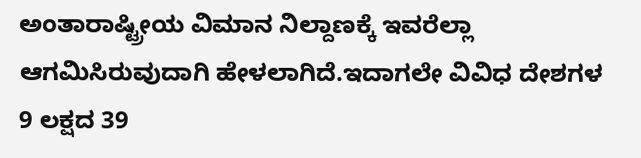ಅಂತಾರಾಷ್ಟ್ರೀಯ ವಿಮಾನ ನಿಲ್ದಾಣಕ್ಕೆ ಇವರೆಲ್ಲಾ ಆಗಮಿಸಿರುವುದಾಗಿ ಹೇಳಲಾಗಿದೆ.ಇದಾಗಲೇ ವಿವಿಧ ದೇಶಗಳ 9 ಲಕ್ಷದ 39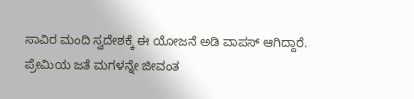ಸಾವಿರ ಮಂದಿ ಸ್ವದೇಶಕ್ಕೆ ಈ ಯೋಜನೆ ಅಡಿ ವಾಪಸ್‌ ಆಗಿದ್ದಾರೆ.
ಪ್ರೇಮಿಯ ಜತೆ ಮಗಳನ್ನೇ ಜೀವಂತ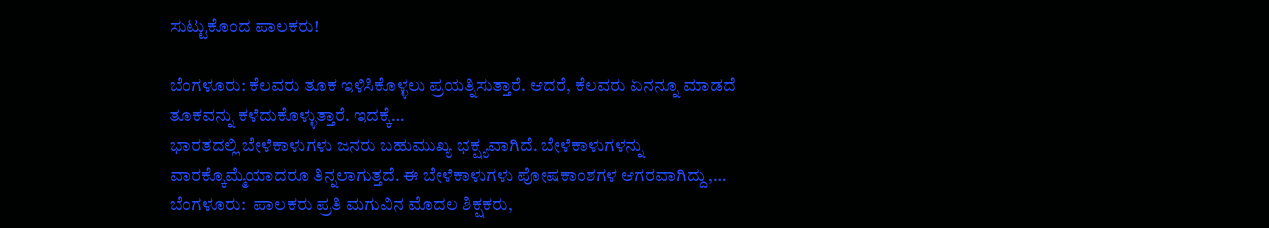ಸುಟ್ಟುಕೊಂದ ಪಾಲಕರು!

ಬೆಂಗಳೂರು: ಕೆಲವರು ತೂಕ ಇಳಿಸಿಕೊಳ್ಳಲು ಪ್ರಯತ್ನಿಸುತ್ತಾರೆ. ಆದರೆ, ಕೆಲವರು ಏನನ್ನೂ ಮಾಡದೆ ತೂಕವನ್ನು ಕಳೆದುಕೊಳ್ಳುತ್ತಾರೆ. ಇದಕ್ಕೆ…
ಭಾರತದಲ್ಲಿ ಬೇಳೆಕಾಳುಗಳು ಜನರು ಬಹುಮುಖ್ಯ ಭಕ್ಷ್ಯವಾಗಿದೆ. ಬೇಳೆಕಾಳುಗಳನ್ನು ವಾರಕ್ಕೊಮ್ಮೆಯಾದರೂ ತಿನ್ನಲಾಗುತ್ತದೆ. ಈ ಬೇಳೆಕಾಳುಗಳು ಪೋಷಕಾಂಶಗಳ ಆಗರವಾಗಿದ್ದು,…
ಬೆಂಗಳೂರು:  ಪಾಲಕರು ಪ್ರತಿ ಮಗುವಿನ ಮೊದಲ ಶಿಕ್ಷಕರು,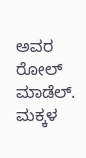ಅವರ ರೋಲ್ ಮಾಡೆಲ್. ಮಕ್ಕಳ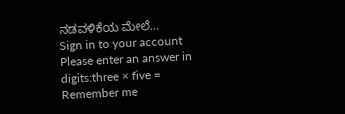ನಡವಳಿಕೆಯ ಮೇಲೆ…
Sign in to your account
Please enter an answer in digits:three × five =
Remember me